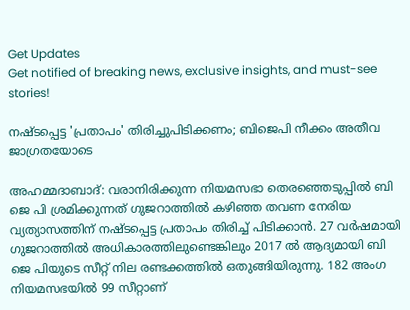Get Updates
Get notified of breaking news, exclusive insights, and must-see stories!

നഷ്ടപ്പെട്ട 'പ്രതാപം' തിരിച്ചുപിടിക്കണം; ബിജെപി നീക്കം അതീവ ജാഗ്രതയോടെ

അഹമ്മദാബാദ്: വരാനിരിക്കുന്ന നിയമസഭാ തെരഞ്ഞെടുപ്പില്‍ ബി ജെ പി ശ്രമിക്കുന്നത് ഗുജറാത്തില്‍ കഴിഞ്ഞ തവണ നേരിയ വ്യത്യാസത്തിന് നഷ്ടപ്പെട്ട പ്രതാപം തിരിച്ച് പിടിക്കാന്‍. 27 വര്‍ഷമായി ഗുജറാത്തില്‍ അധികാരത്തിലുണ്ടെങ്കിലും 2017 ല്‍ ആദ്യമായി ബി ജെ പിയുടെ സീറ്റ് നില രണ്ടക്കത്തില്‍ ഒതുങ്ങിയിരുന്നു. 182 അംഗ നിയമസഭയില്‍ 99 സീറ്റാണ്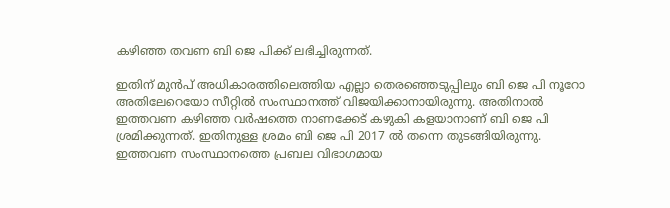കഴിഞ്ഞ തവണ ബി ജെ പിക്ക് ലഭിച്ചിരുന്നത്.

ഇതിന് മുന്‍പ് അധികാരത്തിലെത്തിയ എല്ലാ തെരഞ്ഞെടുപ്പിലും ബി ജെ പി നൂറോ അതിലേറെയോ സീറ്റില്‍ സംസ്ഥാനത്ത് വിജയിക്കാനായിരുന്നു. അതിനാല്‍ ഇത്തവണ കഴിഞ്ഞ വര്‍ഷത്തെ നാണക്കേട് കഴുകി കളയാനാണ് ബി ജെ പി ശ്രമിക്കുന്നത്. ഇതിനുള്ള ശ്രമം ബി ജെ പി 2017 ല്‍ തന്നെ തുടങ്ങിയിരുന്നു. ഇത്തവണ സംസ്ഥാനത്തെ പ്രബല വിഭാഗമായ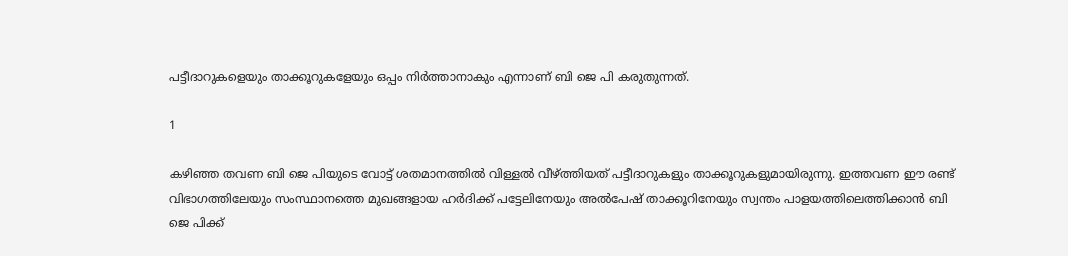പട്ടീദാറുകളെയും താക്കൂറുകളേയും ഒപ്പം നിര്‍ത്താനാകും എന്നാണ് ബി ജെ പി കരുതുന്നത്.

1

കഴിഞ്ഞ തവണ ബി ജെ പിയുടെ വോട്ട് ശതമാനത്തില്‍ വിള്ളല്‍ വീഴ്ത്തിയത് പട്ടീദാറുകളും താക്കൂറുകളുമായിരുന്നു. ഇത്തവണ ഈ രണ്ട് വിഭാഗത്തിലേയും സംസ്ഥാനത്തെ മുഖങ്ങളായ ഹര്‍ദിക്ക് പട്ടേലിനേയും അല്‍പേഷ് താക്കൂറിനേയും സ്വന്തം പാളയത്തിലെത്തിക്കാന്‍ ബി ജെ പിക്ക്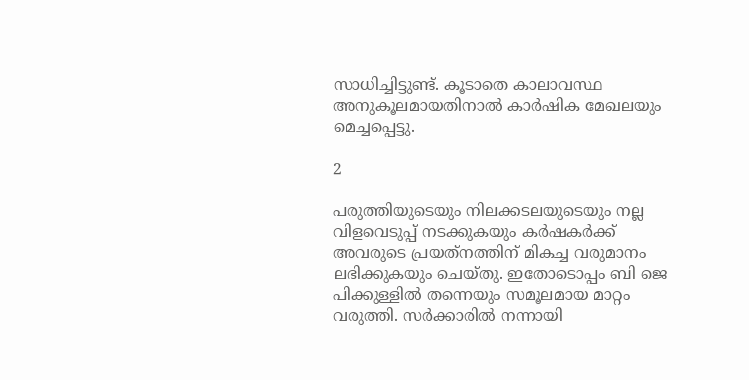സാധിച്ചിട്ടുണ്ട്. കൂടാതെ കാലാവസ്ഥ അനുകൂലമായതിനാല്‍ കാര്‍ഷിക മേഖലയും മെച്ചപ്പെട്ടു.

2

പരുത്തിയുടെയും നിലക്കടലയുടെയും നല്ല വിളവെടുപ്പ് നടക്കുകയും കര്‍ഷകര്‍ക്ക് അവരുടെ പ്രയത്‌നത്തിന് മികച്ച വരുമാനം ലഭിക്കുകയും ചെയ്തു. ഇതോടൊപ്പം ബി ജെ പിക്കുള്ളില്‍ തന്നെയും സമൂലമായ മാറ്റം വരുത്തി. സര്‍ക്കാരില്‍ നന്നായി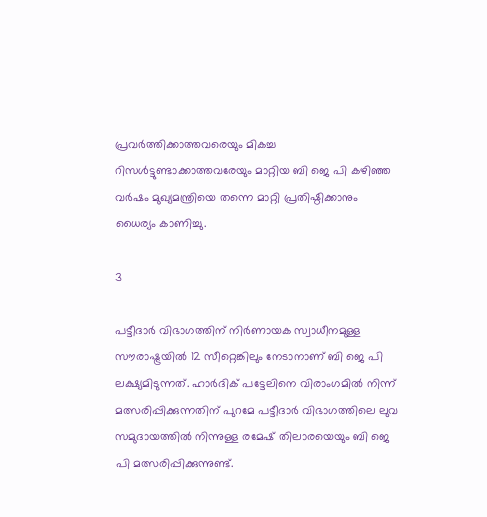പ്രവര്‍ത്തിക്കാത്തവരെയും മികച്ച റിസള്‍ട്ടുണ്ടാക്കാത്തവരേയും മാറ്റിയ ബി ജെ പി കഴിഞ്ഞ വര്‍ഷം മുഖ്യമന്ത്രിയെ തന്നെ മാറ്റി പ്രതിഷ്ഠിക്കാനും ധൈര്യം കാണിച്ചു.

3

പട്ടീദാര്‍ വിഭാഗത്തിന് നിര്‍ണായക സ്വാധീനമുള്ള സൗരാഷ്ട്രയില്‍ 12 സീറ്റെങ്കിലും നേടാനാണ് ബി ജെ പി ലക്ഷ്യമിടുന്നത്. ഹാര്‍ദിക് പട്ടേലിനെ വിരാംഗമില്‍ നിന്ന് മത്സരിപ്പിക്കുന്നതിന് പുറമേ പട്ടീദാര്‍ വിഭാഗത്തിലെ ലുവ സമുദായത്തില്‍ നിന്നുള്ള രമേഷ് തിലാരയെയും ബി ജെ പി മത്സരിപ്പിക്കുന്നുണ്ട്.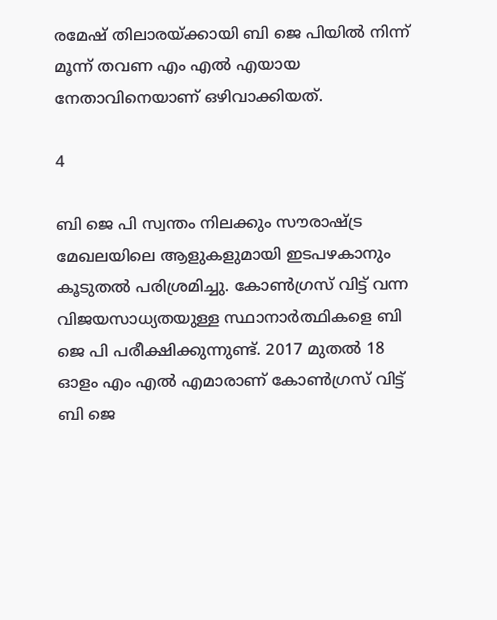രമേഷ് തിലാരയ്ക്കായി ബി ജെ പിയില്‍ നിന്ന് മൂന്ന് തവണ എം എല്‍ എയായ നേതാവിനെയാണ് ഒഴിവാക്കിയത്.

4

ബി ജെ പി സ്വന്തം നിലക്കും സൗരാഷ്ട്ര മേഖലയിലെ ആളുകളുമായി ഇടപഴകാനും കൂടുതല്‍ പരിശ്രമിച്ചു. കോണ്‍ഗ്രസ് വിട്ട് വന്ന വിജയസാധ്യതയുള്ള സ്ഥാനാര്‍ത്ഥികളെ ബി ജെ പി പരീക്ഷിക്കുന്നുണ്ട്. 2017 മുതല്‍ 18 ഓളം എം എല്‍ എമാരാണ് കോണ്‍ഗ്രസ് വിട്ട് ബി ജെ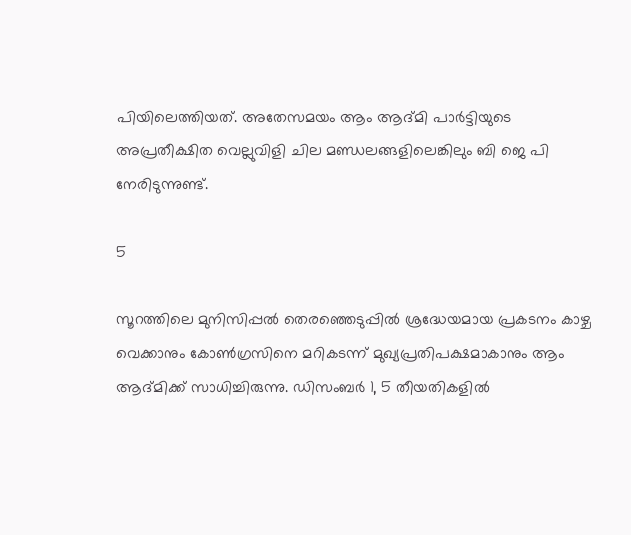പിയിലെത്തിയത്. അതേസമയം ആം ആദ്മി പാര്‍ട്ടിയുടെ അപ്രതീക്ഷിത വെല്ലുവിളി ചില മണ്ഡലങ്ങളിലെങ്കിലും ബി ജെ പി നേരിടുന്നുണ്ട്.

5

സൂറത്തിലെ മുനിസിപ്പല്‍ തെരഞ്ഞെടുപ്പില്‍ ശ്രദ്ധേയമായ പ്രകടനം കാഴ്ച വെക്കാനും കോണ്‍ഗ്രസിനെ മറികടന്ന് മുഖ്യപ്രതിപക്ഷമാകാനും ആം ആദ്മിക്ക് സാധിച്ചിരുന്നു. ഡിസംബര്‍ 1, 5 തീയതികളില്‍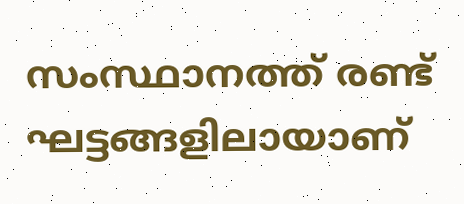സംസ്ഥാനത്ത് രണ്ട് ഘട്ടങ്ങളിലായാണ്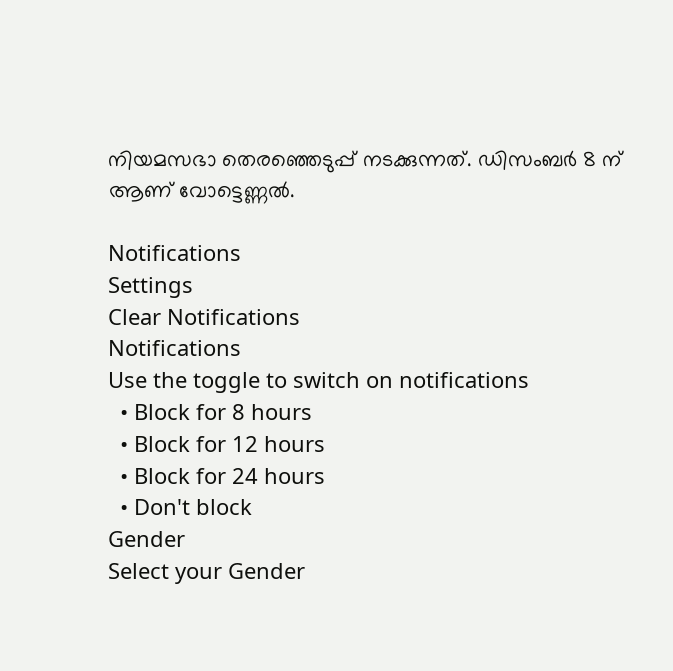നിയമസഭാ തെരഞ്ഞെടുപ്പ് നടക്കുന്നത്. ഡിസംബര്‍ 8 ന് ആണ് വോട്ടെണ്ണല്‍.

Notifications
Settings
Clear Notifications
Notifications
Use the toggle to switch on notifications
  • Block for 8 hours
  • Block for 12 hours
  • Block for 24 hours
  • Don't block
Gender
Select your Gender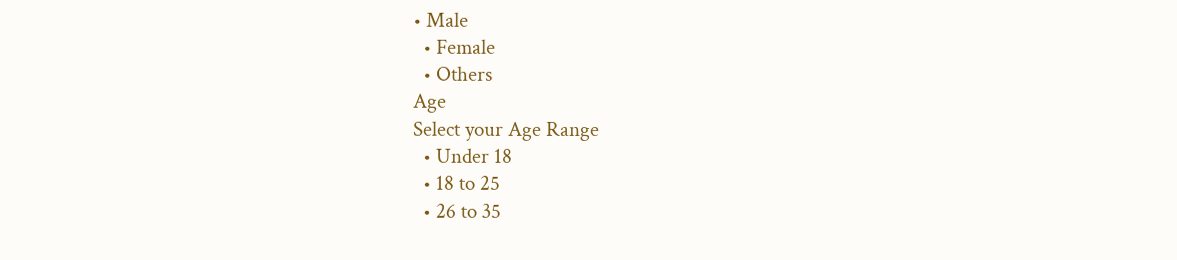• Male
  • Female
  • Others
Age
Select your Age Range
  • Under 18
  • 18 to 25
  • 26 to 35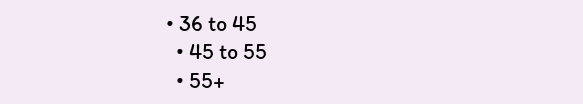• 36 to 45
  • 45 to 55
  • 55+